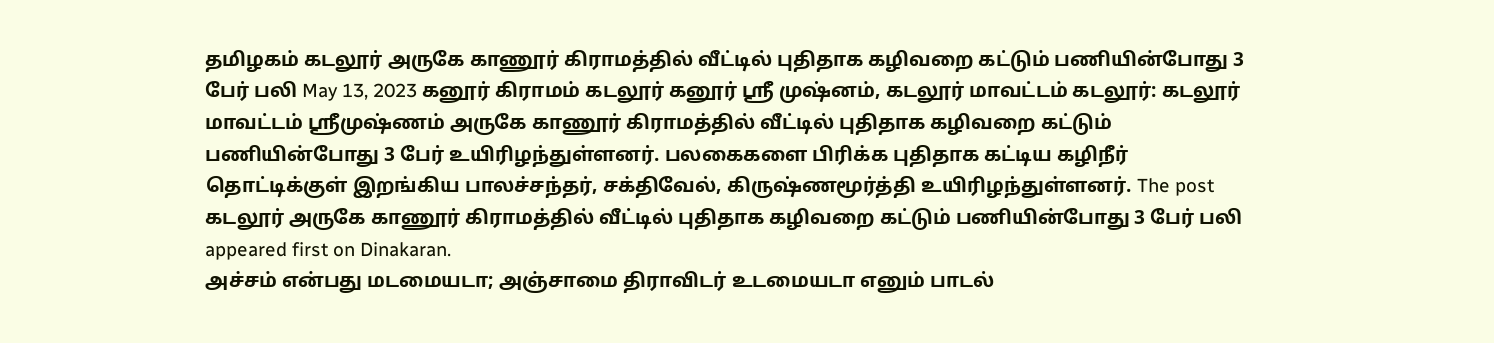தமிழகம் கடலூர் அருகே காணூர் கிராமத்தில் வீட்டில் புதிதாக கழிவறை கட்டும் பணியின்போது 3 பேர் பலி May 13, 2023 கனூர் கிராமம் கடலூர் கனூர் ஸ்ரீ முஷ்னம், கடலூர் மாவட்டம் கடலூர்: கடலூர் மாவட்டம் ஸ்ரீமுஷ்ணம் அருகே காணூர் கிராமத்தில் வீட்டில் புதிதாக கழிவறை கட்டும் பணியின்போது 3 பேர் உயிரிழந்துள்ளனர். பலகைகளை பிரிக்க புதிதாக கட்டிய கழிநீர் தொட்டிக்குள் இறங்கிய பாலச்சந்தர், சக்திவேல், கிருஷ்ணமூர்த்தி உயிரிழந்துள்ளனர். The post கடலூர் அருகே காணூர் கிராமத்தில் வீட்டில் புதிதாக கழிவறை கட்டும் பணியின்போது 3 பேர் பலி appeared first on Dinakaran.
அச்சம் என்பது மடமையடா; அஞ்சாமை திராவிடர் உடமையடா எனும் பாடல்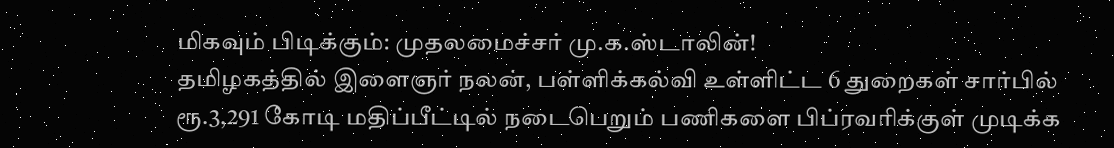மிகவும் பிடிக்கும்: முதலமைச்சர் மு.க.ஸ்டாலின்!
தமிழகத்தில் இளைஞர் நலன், பள்ளிக்கல்வி உள்ளிட்ட 6 துறைகள் சார்பில் ரூ.3,291 கோடி மதிப்பீட்டில் நடைபெறும் பணிகளை பிப்ரவரிக்குள் முடிக்க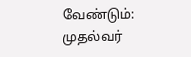வேண்டும்: முதல்வர்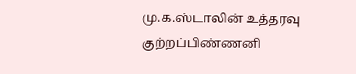மு.க.ஸ்டாலின் உத்தரவு
குற்றப்பிண்ணனி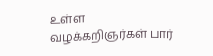உள்ள வழக்கறிஞர்கள் பார்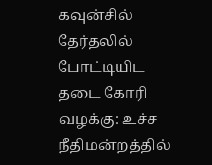கவுன்சில் தேர்தலில் போட்டியிட தடை கோரி வழக்கு: உச்ச நீதிமன்றத்தில்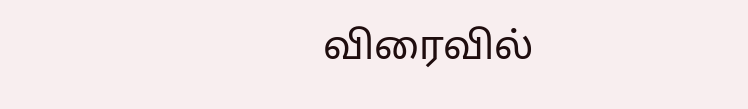விரைவில்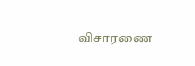விசாரணை